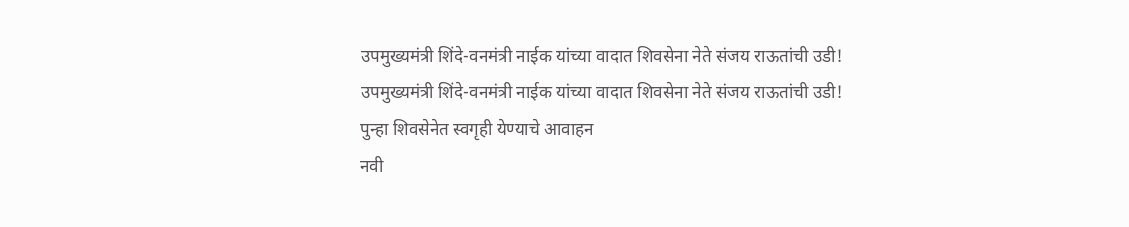उपमुख्यमंत्री शिंदे-वनमंत्री नाईक यांच्या वादात शिवसेना नेते संजय राऊतांची उडी!
उपमुख्यमंत्री शिंदे-वनमंत्री नाईक यांच्या वादात शिवसेना नेते संजय राऊतांची उडी!
पुन्हा शिवसेनेत स्वगृही येण्याचे आवाहन
नवी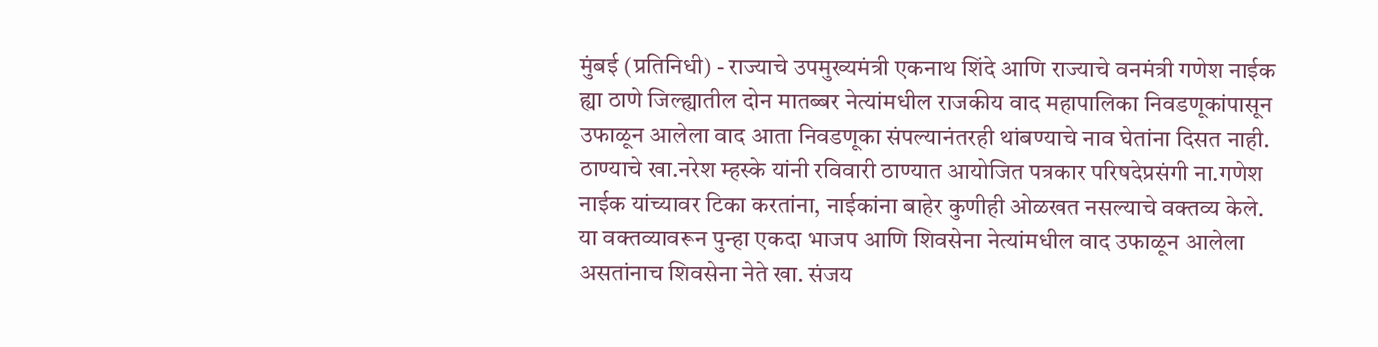मुंबई (प्रतिनिधी) - राज्याचे उपमुख्यमंत्री एकनाथ शिंदे आणि राज्याचे वनमंत्री गणेश नाईक ह्या ठाणे जिल्ह्यातील दोन मातब्बर नेत्यांमधील राजकीय वाद महापालिका निवडणूकांपासून उफाळून आलेला वाद आता निवडणूका संपल्यानंतरही थांबण्याचे नाव घेतांना दिसत नाही. ठाण्याचे खा.नरेश म्हस्के यांनी रविवारी ठाण्यात आयोजित पत्रकार परिषदेप्रसंगी ना.गणेश नाईक यांच्यावर टिका करतांना, नाईकांना बाहेर कुणीही ओळखत नसल्याचे वक्तव्य केले. या वक्तव्यावरून पुन्हा एकदा भाजप आणि शिवसेना नेत्यांमधील वाद उफाळून आलेला असतांनाच शिवसेना नेते खा. संजय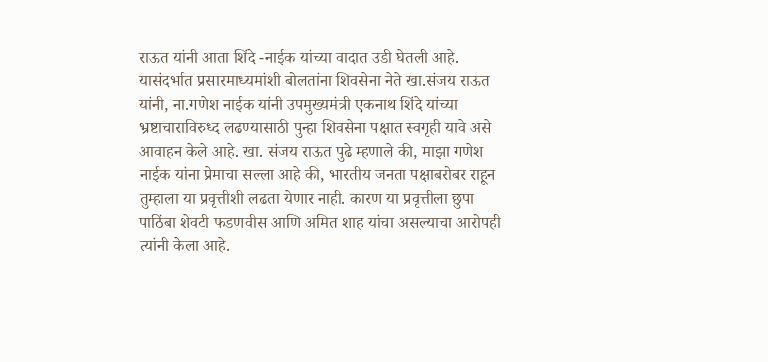राऊत यांनी आता शिंदे -नाईक यांच्या वादात उडी घेतली आहे.
यासंदर्भात प्रसारमाध्यमांशी बोलतांना शिवसेना नेते खा.संजय राऊत यांनी, ना.गणेश नाईक यांनी उपमुख्यमंत्री एकनाथ शिंदे यांच्या भ्रष्टाचाराविरुध्द लढण्यासाठी पुन्हा शिवसेना पक्षात स्वगृही यावे असे आवाहन केले आहे. खा. संजय राऊत पुढे म्हणाले की, माझा गणेश नाईक यांना प्रेमाचा सल्ला आहे की, भारतीय जनता पक्षाबरोबर राहून तुम्हाला या प्रवृत्तीशी लढता येणार नाही. कारण या प्रवृत्तीला छुपा पाठिंबा शेवटी फडणवीस आणि अमित शाह यांचा असल्याचा आरोपही त्यांनी केला आहे.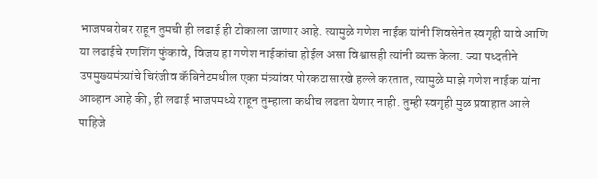भाजपबरोबर राहून तुमची ही लढाई ही टोकाला जाणार आहे. त्यामुळे गणेश नाईक यांनी शिवसेनेत स्वगृही यावे आणि या लढाईचे रणशिंग फुंकावे, विजय हा गणेश नाईकांचा होईल असा विश्वासही त्यांनी व्यक्त केला. ज्या पध्दतीने उपमुख्यमंत्र्यांचे चिरंजीव कॅबिनेटमधील एका मंत्र्यांवर पोरकटासारखे हल्ले करतात, त्यामुळे माझे गणेश नाईक यांना आव्हान आहे की, ही लढाई भाजपमध्ये राहून तुम्हाला कधीच लढता येणार नाही. तुम्ही स्वगृही मुळ प्रवाहात आले पाहिजे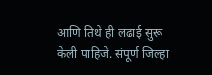आणि तिथे ही लढाई सुरू केली पाहिजे. संपूर्ण जिल्हा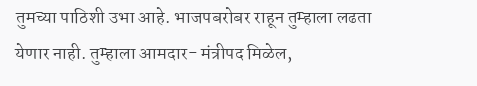तुमच्या पाठिशी उभा आहे. भाजपबरोबर राहून तुम्हाला लढता येणार नाही. तुम्हाला आमदार- मंत्रीपद मिळेल,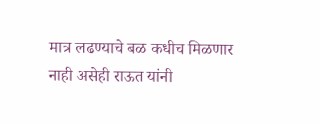मात्र लढण्याचे बळ कधीच मिळणार नाही असेही राऊत यांनी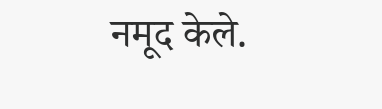नमूद केले.